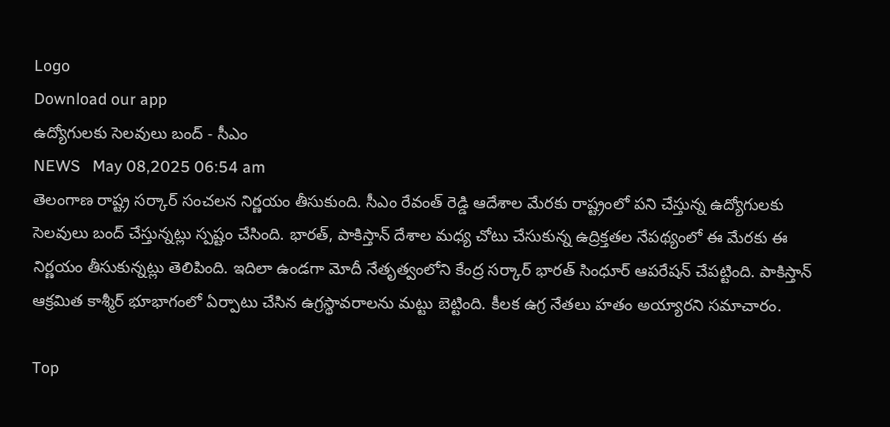Logo
Download our app
ఉద్యోగుల‌కు సెల‌వులు బంద్ - సీఎం
NEWS   May 08,2025 06:54 am
తెలంగాణ రాష్ట్ర స‌ర్కార్ సంచ‌ల‌న నిర్ణ‌యం తీసుకుంది. సీఎం రేవంత్ రెడ్డి ఆదేశాల మేర‌కు రాష్ట్రంలో ప‌ని చేస్తున్న ఉద్యోగుల‌కు సెల‌వులు బంద్ చేస్తున్న‌ట్లు స్ప‌ష్టం చేసింది. భార‌త్, పాకిస్తాన్ దేశాల మ‌ధ్య చోటు చేసుకున్న ఉద్రిక్త‌త‌ల నేప‌థ్యంలో ఈ మేర‌కు ఈ నిర్ణ‌యం తీసుకున్న‌ట్లు తెలిపింది. ఇదిలా ఉండ‌గా మోదీ నేతృత్వంలోని కేంద్ర స‌ర్కార్ భార‌త్ సింధూర్ ఆప‌రేష‌న్ చేప‌ట్టింది. పాకిస్తాన్ ఆక్ర‌మిత కాశ్మీర్ భూభాగంలో ఏర్పాటు చేసిన ఉగ్ర‌స్థావ‌రాల‌ను మ‌ట్టు బెట్టింది. కీల‌క ఉగ్ర నేత‌లు హ‌తం అయ్యార‌ని స‌మాచారం.

Top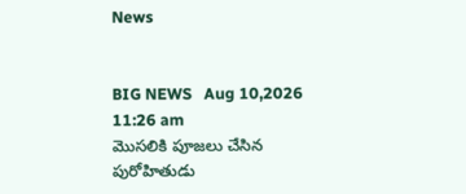News


BIG NEWS   Aug 10,2026 11:26 am
మొసలికి పూజలు చేసిన పురోహితుడు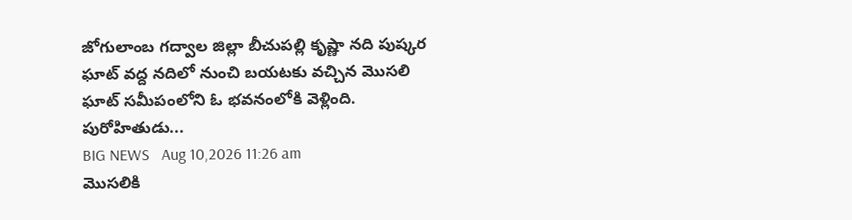జోగులాంబ గద్వాల జిల్లా బీచుపల్లి కృష్ణా నది పుష్కర ఘాట్ వద్ద నదిలో నుంచి బయటకు వచ్చిన మొసలి ఘాట్ సమీపంలోని ఓ భవనంలోకి వెళ్లింది. పురోహితుడు...
BIG NEWS   Aug 10,2026 11:26 am
మొసలికి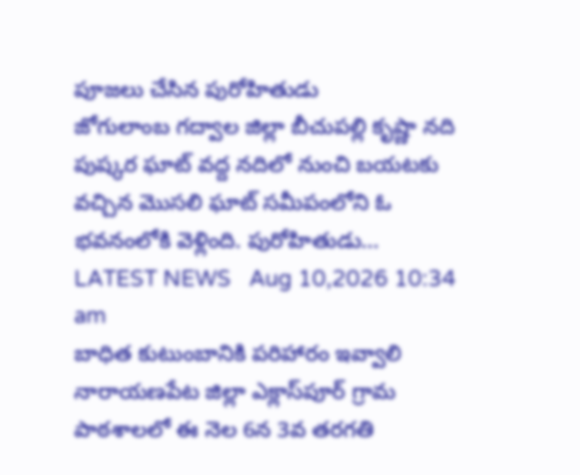పూజలు చేసిన పురోహితుడు
జోగులాంబ గద్వాల జిల్లా బీచుపల్లి కృష్ణా నది పుష్కర ఘాట్ వద్ద నదిలో నుంచి బయటకు వచ్చిన మొసలి ఘాట్ సమీపంలోని ఓ భవనంలోకి వెళ్లింది. పురోహితుడు...
LATEST NEWS   Aug 10,2026 10:34 am
బాధిత కుటుంబానికి పరిహారం ఇవ్వాలి
నారాయణపేట జిల్లా ఎక్లాస్‌పూర్ గ్రామ పాఠశాలలో ఈ నెల 6న 3వ తరగతి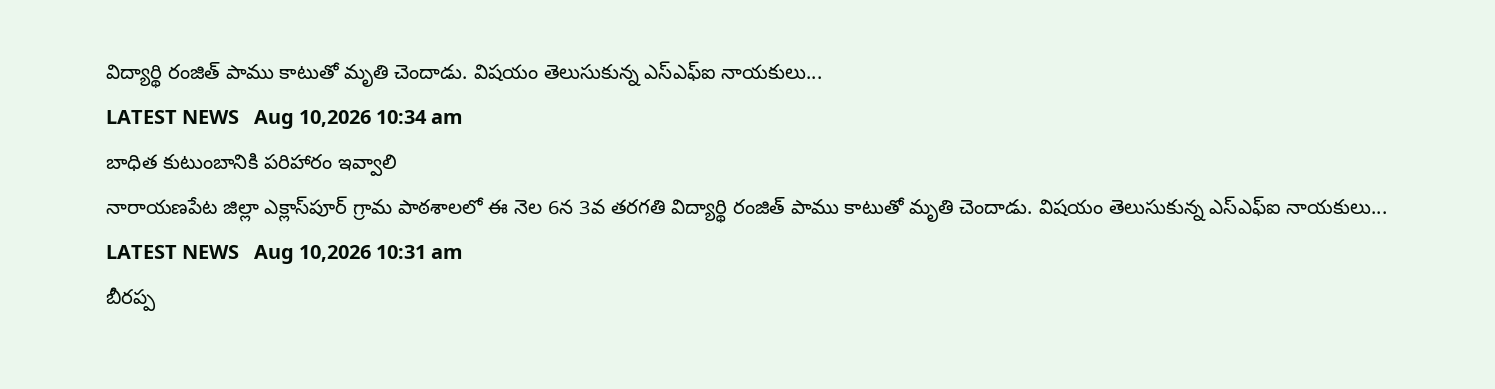విద్యార్థి రంజిత్ పాము కాటుతో మృతి చెందాడు. విషయం తెలుసుకున్న ఎస్‌ఎఫ్‌ఐ నాయకులు...
LATEST NEWS   Aug 10,2026 10:34 am
బాధిత కుటుంబానికి పరిహారం ఇవ్వాలి
నారాయణపేట జిల్లా ఎక్లాస్‌పూర్ గ్రామ పాఠశాలలో ఈ నెల 6న 3వ తరగతి విద్యార్థి రంజిత్ పాము కాటుతో మృతి చెందాడు. విషయం తెలుసుకున్న ఎస్‌ఎఫ్‌ఐ నాయకులు...
LATEST NEWS   Aug 10,2026 10:31 am
బీరప్ప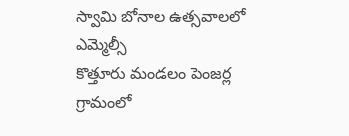స్వామి బోనాల ఉత్సవాలలో ఎమ్మెల్సీ
కొత్తూరు మండలం పెంజర్ల గ్రామంలో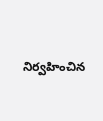నిర్వహించిన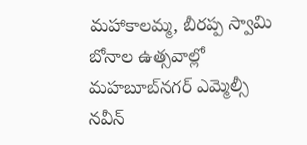మహాకాలమ్మ, బీరప్ప స్వామి బోనాల ఉత్సవాల్లో మహబూబ్‌నగర్ ఎమ్మెల్సీ నవీన్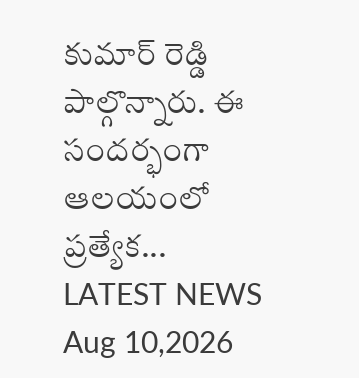కుమార్ రెడ్డి పాల్గొన్నారు. ఈ సందర్భంగా ఆలయంలో ప్రత్యేక...
LATEST NEWS   Aug 10,2026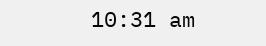10:31 am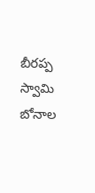బీరప్ప స్వామి బోనాల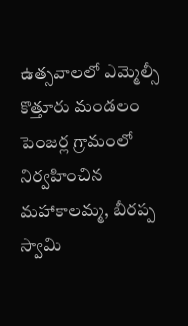ఉత్సవాలలో ఎమ్మెల్సీ
కొత్తూరు మండలం పెంజర్ల గ్రామంలో నిర్వహించిన మహాకాలమ్మ, బీరప్ప స్వామి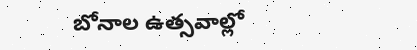బోనాల ఉత్సవాల్లో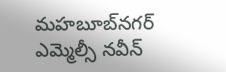మహబూబ్‌నగర్ ఎమ్మెల్సీ నవీన్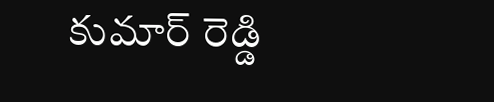కుమార్ రెడ్డి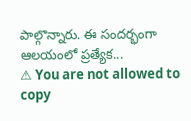పాల్గొన్నారు. ఈ సందర్భంగా ఆలయంలో ప్రత్యేక...
⚠ You are not allowed to copy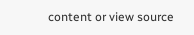content or view source